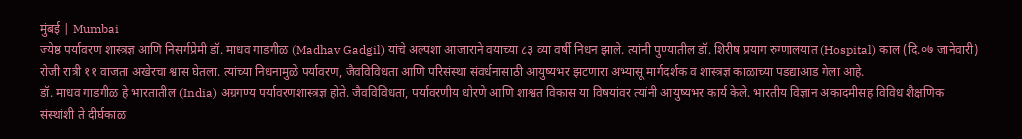मुंबई | Mumbai
ज्येष्ठ पर्यावरण शास्त्रज्ञ आणि निसर्गप्रेमी डॉ. माधव गाडगीळ (Madhav Gadgil) यांचे अल्पशा आजाराने वयाच्या ८३ व्या वर्षी निधन झाले. त्यांनी पुण्यातील डॉ. शिरीष प्रयाग रुग्णालयात (Hospital) काल (दि.०७ जानेवारी) रोजी रात्री ११ वाजता अखेरचा श्वास घेतला. त्यांच्या निधनामुळे पर्यावरण, जैवविविधता आणि परिसंस्था संवर्धनासाठी आयुष्यभर झटणारा अभ्यासू मार्गदर्शक व शास्त्रज्ञ काळाच्या पडद्याआड गेला आहे.
डॉ. माधव गाडगीळ हे भारतातील (India) अग्रगण्य पर्यावरणशास्त्रज्ञ होते. जैवविविधता, पर्यावरणीय धोरणे आणि शाश्वत विकास या विषयांवर त्यांनी आयुष्यभर कार्य केले. भारतीय विज्ञान अकादमीसह विविध शैक्षणिक संस्थांशी ते दीर्घकाळ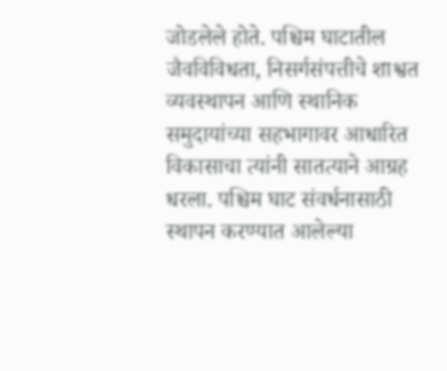जोडलेले होते. पश्चिम घाटातील जैवविविधता, निसर्गसंपत्तीचे शाश्वत व्यवस्थापन आणि स्थानिक समुदायांच्या सहभागावर आधारित विकासाचा त्यांनी सातत्याने आग्रह धरला. पश्चिम घाट संवर्धनासाठी स्थापन करण्यात आलेल्या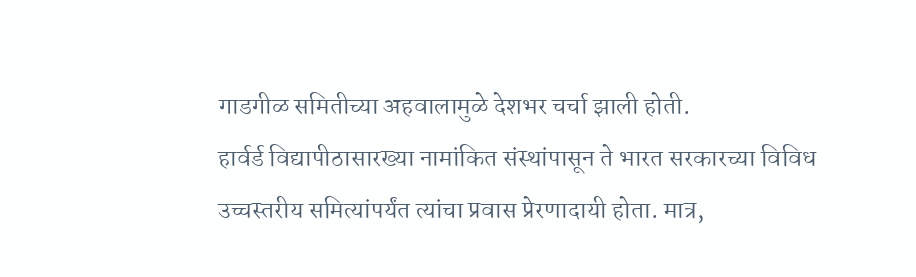गाडगीळ समितीच्या अहवालामुळे देशभर चर्चा झाली होती.
हार्वर्ड विद्यापीठासारख्या नामांकित संस्थांपासून ते भारत सरकारच्या विविध उच्चस्तरीय समित्यांपर्यंत त्यांचा प्रवास प्रेरणादायी होता. मात्र,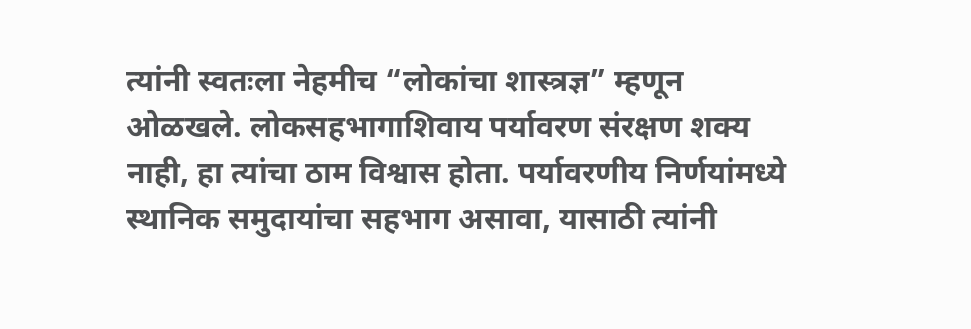त्यांनी स्वतःला नेहमीच “लोकांचा शास्त्रज्ञ” म्हणून ओळखले. लोकसहभागाशिवाय पर्यावरण संरक्षण शक्य नाही, हा त्यांचा ठाम विश्वास होता. पर्यावरणीय निर्णयांमध्ये स्थानिक समुदायांचा सहभाग असावा, यासाठी त्यांनी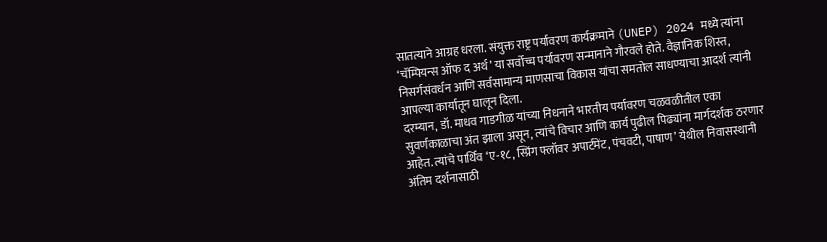सातत्याने आग्रह धरला. संयुक्त राष्ट्र पर्यावरण कार्यक्रमाने (UNEP) 2024 मध्ये त्यांना ‘चॅम्पियन्स ऑफ द अर्थ’ या सर्वोच्च पर्यावरण सन्मानाने गौरवले होते. वैज्ञानिक शिस्त, निसर्गसंवर्धन आणि सर्वसामान्य माणसाचा विकास यांचा समतोल साधण्याचा आदर्श त्यांनी आपल्या कार्यातून घालून दिला.
दरम्यान, डॉ. माधव गाडगीळ यांच्या निधनाने भारतीय पर्यावरण चळवळीतील एका सुवर्णकाळाचा अंत झाला असून, त्यांचे विचार आणि कार्य पुढील पिढ्यांना मार्गदर्शक ठरणार आहेत. त्यांचे पार्थिव ‘ए-१८, स्प्रिंग फ्लॉवर अपार्टमेंट, पंचवटी, पाषाण’ येथील निवासस्थानी अंतिम दर्शनासाठी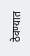ठेवण्यात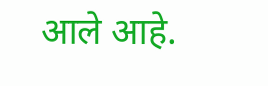आले आहे.